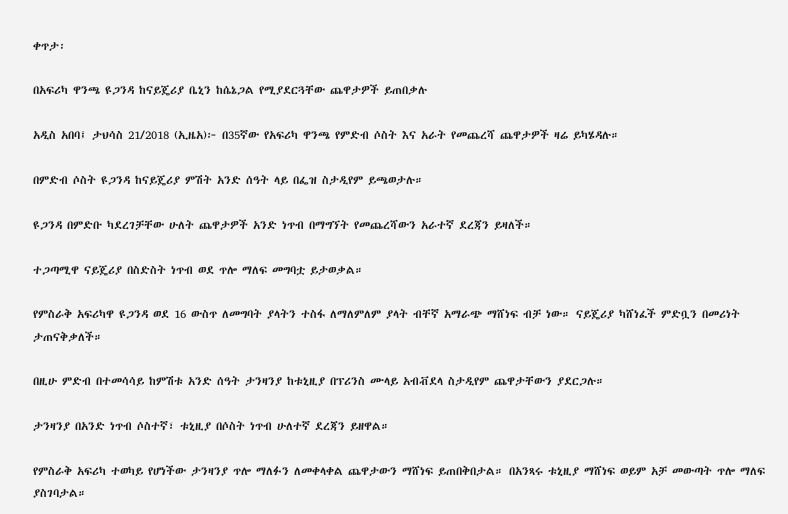ቀጥታ፡

በአፍሪካ ዋንጫ ዩጋንዳ ከናይጄሪያ ቤኒን ከሴኔጋል የሚያደርጓቸው ጨዋታዎች ይጠበቃሉ

አዲስ አበባ፤ ታህሳስ 21/2018 (ኢዜአ)፦ በ35ኛው የአፍሪካ ዋንጫ የምድብ ሶስት እና አራት የመጨረሻ ጨዋታዎች ዛሬ ይካሄዳሉ።

በምድብ ሶስት ዩጋንዳ ከናይጄሪያ ምሽት አንድ ሰዓት ላይ በፌዝ ስታዲየም ይጫወታሉ።

ዩጋንዳ በምድቡ ካደረገቻቸው ሁለት ጨዋታዎች አንድ ነጥብ በማግኘት የመጨረሻውን አራተኛ ደረጃን ይዛለች።

ተጋጣሚዋ ናይጄሪያ በስድስት ነጥብ ወደ ጥሎ ማለፍ መግባቷ ይታወቃል።

የምስራቅ አፍሪካዋ ዩጋንዳ ወደ 16 ውስጥ ለመግባት ያላትን ተስፋ ለማለምለም ያላት ብቸኛ አማራጭ ማሸነፍ ብቻ ነው። ናይጄሪያ ካሸነፈች ምድቧን በመሪነት ታጠናቅቃለች።

በዚሁ ምድብ በተመሳሳይ ከምሽቱ አንድ ሰዓት ታንዛንያ ከቱኒዚያ በፕሪንስ ሙላይ አብቭደላ ስታዲየም ጨዋታቸውን ያደርጋሉ።

ታንዛንያ በአንድ ነጥብ ሶስተኛ፣ ቱኒዚያ በሶስት ነጥብ ሁለተኛ ደረጃን ይዘዋል።

የምስራቅ አፍሪካ ተወካይ የሆነችው ታንዛንያ ጥሎ ማለፉን ለመቀላቀል ጨዋታውን ማሸነፍ ይጠበቅበታል። በአንጻሩ ቱኒዚያ ማሸነፍ ወይም አቻ መውጣት ጥሎ ማለፍ ያስገባታል።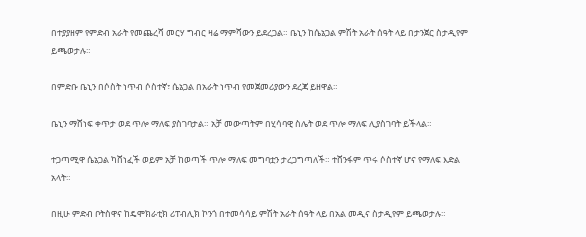በተያያዘም የምድብ አራት የመጨረሻ መርሃ ግብር ዛሬ ማምሻውን ይደረጋል። ቤኒን ከሴኔጋል ምሽት አራት ሰዓት ላይ በታንጀር ስታዲየም ይጫወታሉ።

በምድቡ ቤኒን በሶስት ነጥብ ሶስተኛ፣ ሴኔጋል በአራት ነጥብ የመጀመሪያውን ደረጃ ይዘዋል።

ቤኒን ማሸነፍ ቀጥታ ወደ ጥሎ ማለፍ ያስገባታል። አቻ መውጣትም በሂሳባዊ ስሌት ወደ ጥሎ ማለፍ ሊያስገባት ይችላል።

ተጋጣሚዋ ሴኔጋል ካሸነፈች ወይም አቻ ከወጣች ጥሎ ማለፍ መግባቷን ታረጋግጣለች። ተሸንፋም ጥሩ ሶስተኛ ሆና የማለፍ እድል አላት።

በዚሁ ምድብ ቦትስዋና ከዴሞክራቲክ ሪፐብሊክ ኮንጎ በተመሳሳይ ምሽት አራት ሰዓት ላይ በአል መዲና ስታዲየም ይጫወታሉ።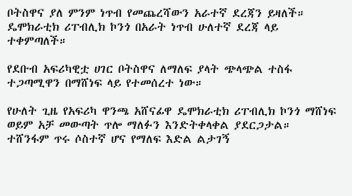ቦትስዋና ያለ ምንም ነጥብ የመጨረሻውን አራተኛ ደረጃን ይዛለች። ዴሞክራቲክ ሪፐብሊክ ኮንጎ በአራት ነጥብ ሁለተኛ ደረጃ ላይ ተቀምጣለች።

የደቡብ አፍሪካዊቷ ሀገር ቦትስዋና ለማለፍ ያላት ጭላጭል ተስፋ ተጋጣሚዋን በማሸነፍ ላይ የተመሰረተ ነው።

የሁለት ጊዜ የአፍሪካ ዋንጫ አሸናፊዋ ዴሞክራቲክ ሪፐብሊክ ኮንጎ ማሸነፍ ወይም አቻ መውጣት ጥሎ ማለፉን እንድትቀላቀል ያደርጋታል። ተሸንፋም ጥሩ ሶስተኛ ሆና የማለፍ እድል ልታገኝ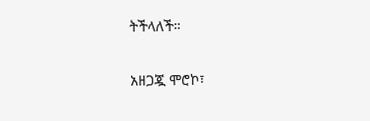ትችላለች።

አዘጋጇ ሞሮኮ፣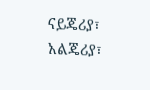ናይጄሪያ፣ አልጄሪያ፣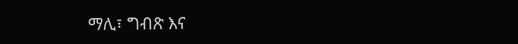ማሊ፣ ግብጽ እና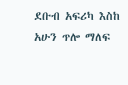ደቡብ አፍሪካ እስከ አሁን ጥሎ ማለፍ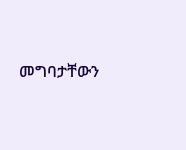መግባታቸውን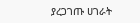ያረጋገጡ ሀገራት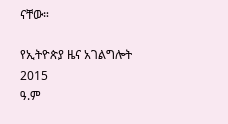ናቸው።

የኢትዮጵያ ዜና አገልግሎት
2015
ዓ.ም